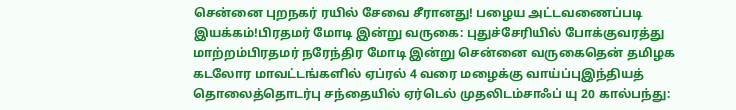சென்னை புறநகர் ரயில் சேவை சீரானது! பழைய அட்டவணைப்படி இயக்கம்!பிரதமர் மோடி இன்று வருகை: புதுச்சேரியில் போக்குவரத்து மாற்றம்பிரதமர் நரேந்திர மோடி இன்று சென்னை வருகைதென் தமிழக கடலோர மாவட்டங்களில் ஏப்ரல் 4 வரை மழைக்கு வாய்ப்புஇந்தியத் தொலைத்தொடர்பு சந்தையில் ஏர்டெல் முதலிடம்சாஃப் யு 20 கால்பந்து: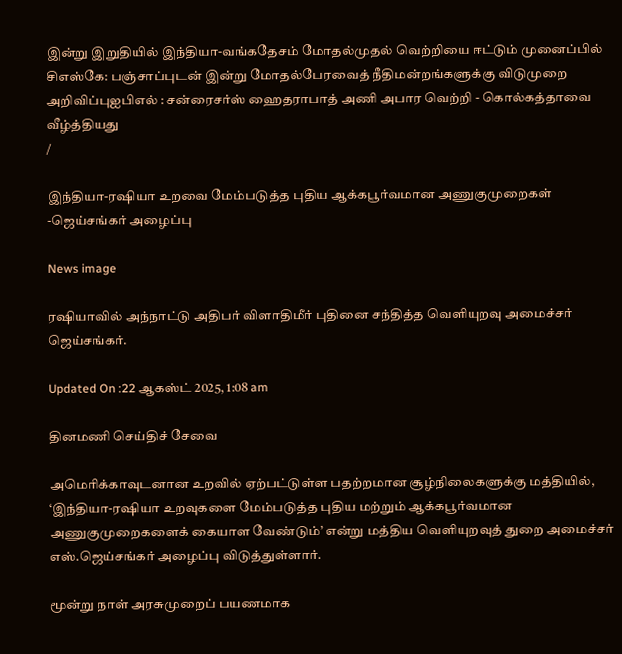இன்று இறுதியில் இந்தியா-வங்கதேசம் மோதல்முதல் வெற்றியை ஈட்டும் முனைப்பில் சிஎஸ்கே: பஞ்சாப்புடன் இன்று மோதல்பேரவைத் நீதிமன்றங்களுக்கு விடுமுறை அறிவிப்புஐபிஎல் : சன்ரைசர்ஸ் ஹைதராபாத் அணி அபார வெற்றி - கொல்கத்தாவை வீழ்த்தியது
/

இந்தியா-ரஷியா உறவை மேம்படுத்த புதிய ஆக்கபூர்வமான அணுகுமுறைகள் -ஜெய்சங்கர் அழைப்பு

News image

ரஷியாவில் அந்நாட்டு அதிபர் விளாதிமீர் புதினை சந்தித்த வெளியுறவு அமைச்சர் ஜெய்சங்கர்.

Updated On :22 ஆகஸ்ட் 2025, 1:08 am

தினமணி செய்திச் சேவை

அமெரிக்காவுடனான உறவில் ஏற்பட்டுள்ள பதற்றமான சூழ்நிலைகளுக்கு மத்தியில், ‘இந்தியா-ரஷியா உறவுகளை மேம்படுத்த புதிய மற்றும் ஆக்கபூர்வமான அணுகுமுறைகளைக் கையாள வேண்டும்’ என்று மத்திய வெளியுறவுத் துறை அமைச்சர் எஸ்.ஜெய்சங்கர் அழைப்பு விடுத்துள்ளார்.

மூன்று நாள் அரசுமுறைப் பயணமாக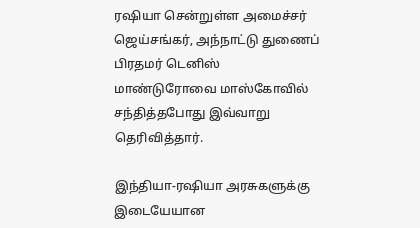ரஷியா சென்றுள்ள அமைச்சர் ஜெய்சங்கர், அந்நாட்டு துணைப் பிரதமர் டெனிஸ் மாண்டுரோவை மாஸ்கோவில் சந்தித்தபோது இவ்வாறு தெரிவித்தார்.

இந்தியா-ரஷியா அரசுகளுக்கு இடையேயான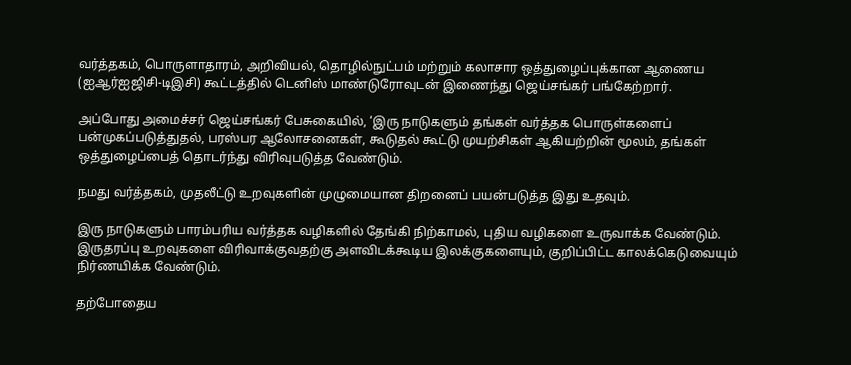வர்த்தகம், பொருளாதாரம், அறிவியல், தொழில்நுட்பம் மற்றும் கலாசார ஒத்துழைப்புக்கான ஆணைய (ஐஆர்ஐஜிசி-டிஇசி) கூட்டத்தில் டெனிஸ் மாண்டுரோவுடன் இணைந்து ஜெய்சங்கர் பங்கேற்றார்.

அப்போது அமைச்சர் ஜெய்சங்கர் பேசுகையில், ‘இரு நாடுகளும் தங்கள் வர்த்தக பொருள்களைப் பன்முகப்படுத்துதல், பரஸ்பர ஆலோசனைகள், கூடுதல் கூட்டு முயற்சிகள் ஆகியற்றின் மூலம், தங்கள் ஒத்துழைப்பைத் தொடர்ந்து விரிவுபடுத்த வேண்டும்.

நமது வர்த்தகம், முதலீட்டு உறவுகளின் முழுமையான திறனைப் பயன்படுத்த இது உதவும்.

இரு நாடுகளும் பாரம்பரிய வர்த்தக வழிகளில் தேங்கி நிற்காமல், புதிய வழிகளை உருவாக்க வேண்டும். இருதரப்பு உறவுகளை விரிவாக்குவதற்கு அளவிடக்கூடிய இலக்குகளையும், குறிப்பிட்ட காலக்கெடுவையும் நிர்ணயிக்க வேண்டும்.

தற்போதைய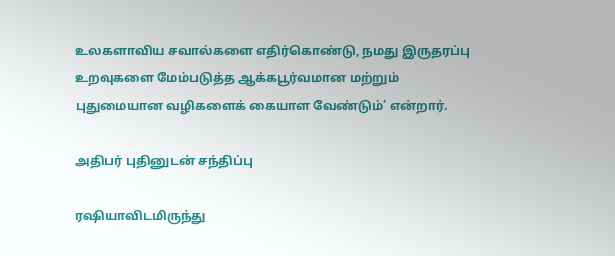உலகளாவிய சவால்களை எதிர்கொண்டு, நமது இருதரப்பு உறவுகளை மேம்படுத்த ஆக்கபூர்வமான மற்றும் புதுமையான வழிகளைக் கையாள வேண்டும்’ என்றார்.

அதிபர் புதினுடன் சந்திப்பு

ரஷியாவிடமிருந்து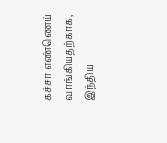கச்சா எண்ணெய் வாங்கியதற்காக, இந்திய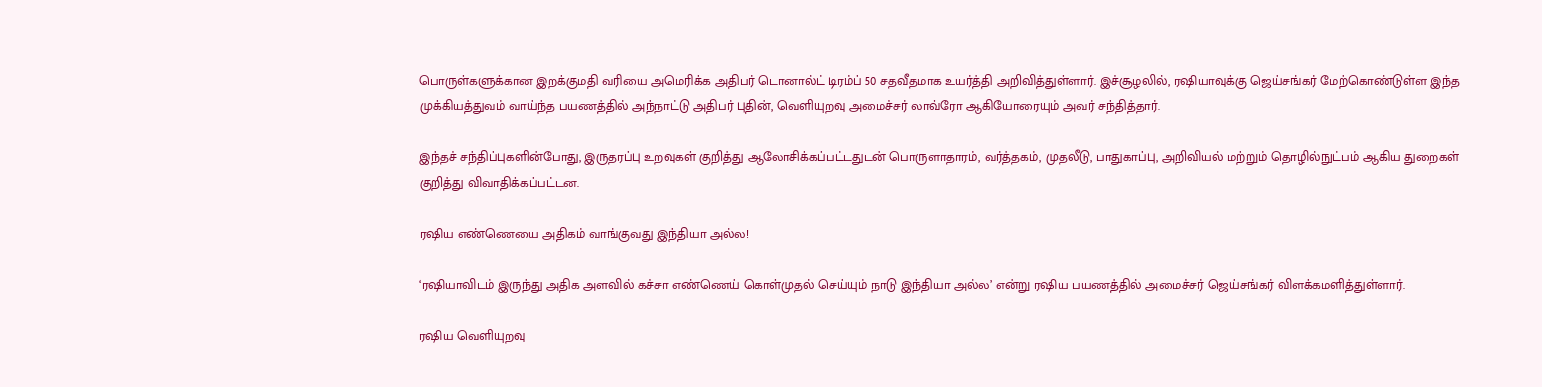பொருள்களுக்கான இறக்குமதி வரியை அமெரிக்க அதிபர் டொனால்ட் டிரம்ப் 50 சதவீதமாக உயர்த்தி அறிவித்துள்ளார். இச்சூழலில், ரஷியாவுக்கு ஜெய்சங்கர் மேற்கொண்டுள்ள இந்த முக்கியத்துவம் வாய்ந்த பயணத்தில் அந்நாட்டு அதிபர் புதின், வெளியுறவு அமைச்சர் லாவ்ரோ ஆகியோரையும் அவர் சந்தித்தார்.

இந்தச் சந்திப்புகளின்போது, இருதரப்பு உறவுகள் குறித்து ஆலோசிக்கப்பட்டதுடன் பொருளாதாரம், வர்த்தகம், முதலீடு, பாதுகாப்பு, அறிவியல் மற்றும் தொழில்நுட்பம் ஆகிய துறைகள் குறித்து விவாதிக்கப்பட்டன.

ரஷிய எண்ணெயை அதிகம் வாங்குவது இந்தியா அல்ல!

‘ரஷியாவிடம் இருந்து அதிக அளவில் கச்சா எண்ணெய் கொள்முதல் செய்யும் நாடு இந்தியா அல்ல’ என்று ரஷிய பயணத்தில் அமைச்சர் ஜெய்சங்கர் விளக்கமளித்துள்ளார்.

ரஷிய வெளியுறவு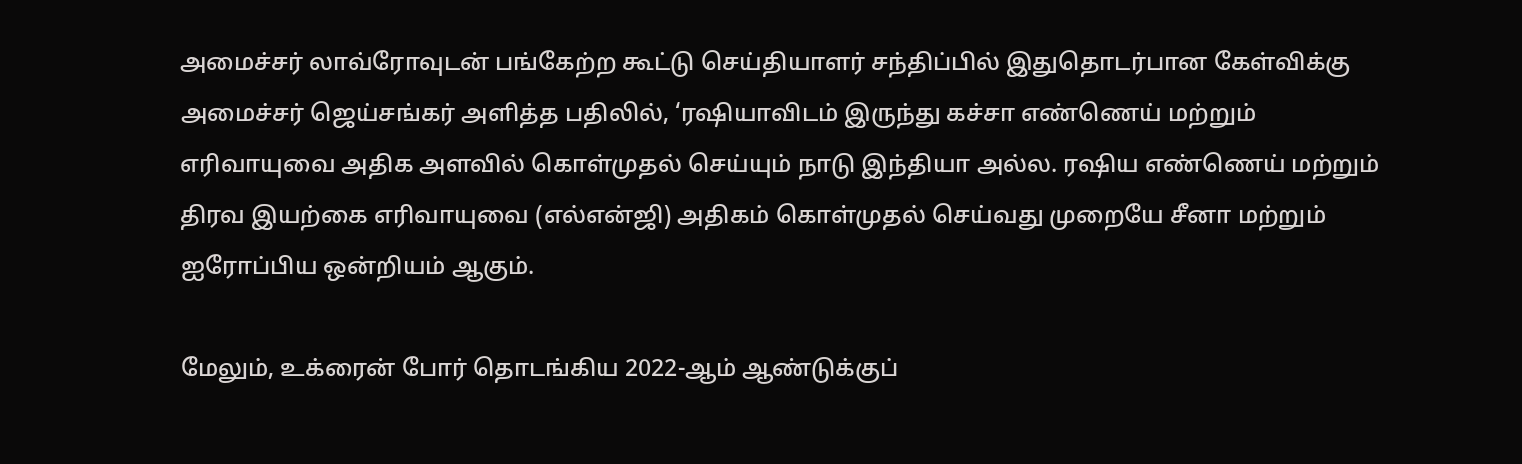அமைச்சர் லாவ்ரோவுடன் பங்கேற்ற கூட்டு செய்தியாளர் சந்திப்பில் இதுதொடர்பான கேள்விக்கு அமைச்சர் ஜெய்சங்கர் அளித்த பதிலில், ‘ரஷியாவிடம் இருந்து கச்சா எண்ணெய் மற்றும் எரிவாயுவை அதிக அளவில் கொள்முதல் செய்யும் நாடு இந்தியா அல்ல. ரஷிய எண்ணெய் மற்றும் திரவ இயற்கை எரிவாயுவை (எல்என்ஜி) அதிகம் கொள்முதல் செய்வது முறையே சீனா மற்றும் ஐரோப்பிய ஒன்றியம் ஆகும்.

மேலும், உக்ரைன் போர் தொடங்கிய 2022-ஆம் ஆண்டுக்குப்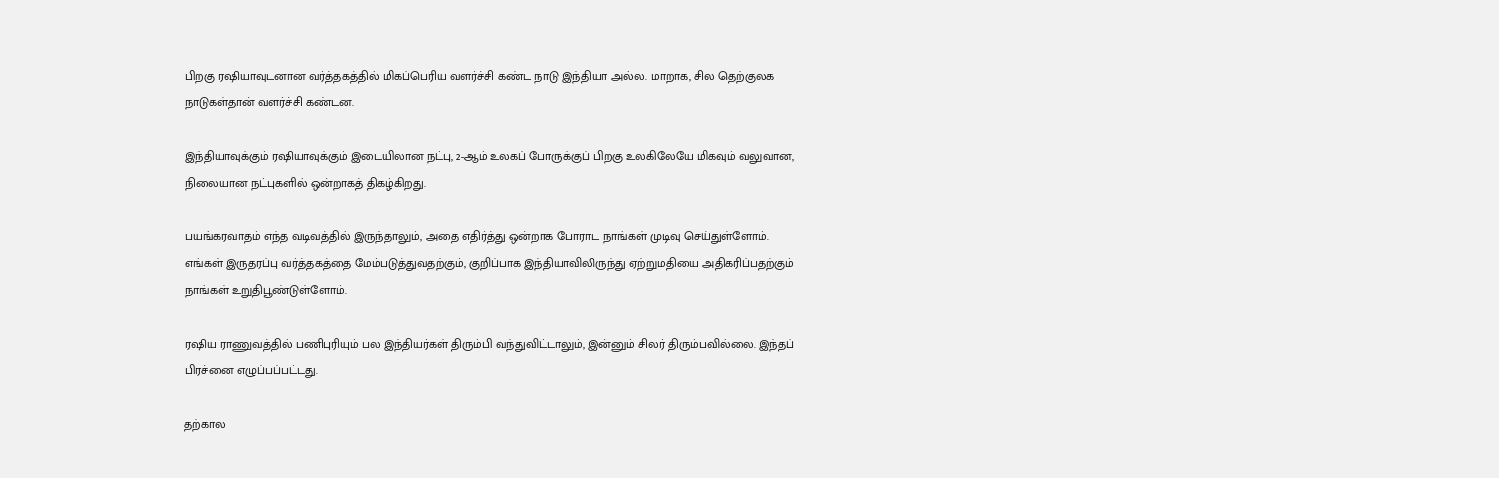பிறகு ரஷியாவுடனான வர்த்தகத்தில் மிகப்பெரிய வளர்ச்சி கண்ட நாடு இந்தியா அல்ல. மாறாக, சில தெற்குலக நாடுகள்தான் வளர்ச்சி கண்டன.

இந்தியாவுக்கும் ரஷியாவுக்கும் இடையிலான நட்பு, 2-ஆம் உலகப் போருக்குப் பிறகு உலகிலேயே மிகவும் வலுவான, நிலையான நட்புகளில் ஒன்றாகத் திகழ்கிறது.

பயங்கரவாதம் எந்த வடிவத்தில் இருந்தாலும், அதை எதிர்த்து ஒன்றாக போராட நாங்கள் முடிவு செய்துள்ளோம். எங்கள் இருதரப்பு வர்த்தகத்தை மேம்படுத்துவதற்கும், குறிப்பாக இந்தியாவிலிருந்து ஏற்றுமதியை அதிகரிப்பதற்கும் நாங்கள் உறுதிபூண்டுள்ளோம்.

ரஷிய ராணுவத்தில் பணிபுரியும் பல இந்தியர்கள் திரும்பி வந்துவிட்டாலும், இன்னும் சிலர் திரும்பவில்லை. இந்தப் பிரச்னை எழுப்பப்பட்டது.

தற்கால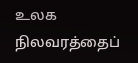உலக நிலவரத்தைப்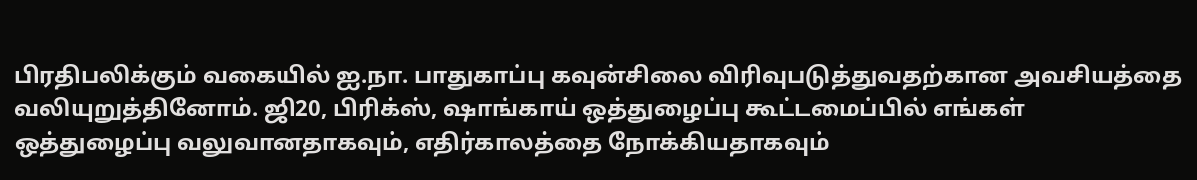பிரதிபலிக்கும் வகையில் ஐ.நா. பாதுகாப்பு கவுன்சிலை விரிவுபடுத்துவதற்கான அவசியத்தை வலியுறுத்தினோம். ஜி20, பிரிக்ஸ், ஷாங்காய் ஒத்துழைப்பு கூட்டமைப்பில் எங்கள் ஒத்துழைப்பு வலுவானதாகவும், எதிர்காலத்தை நோக்கியதாகவும்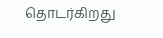தொடர்கிறது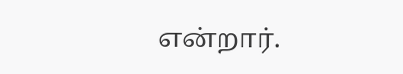என்றார்.